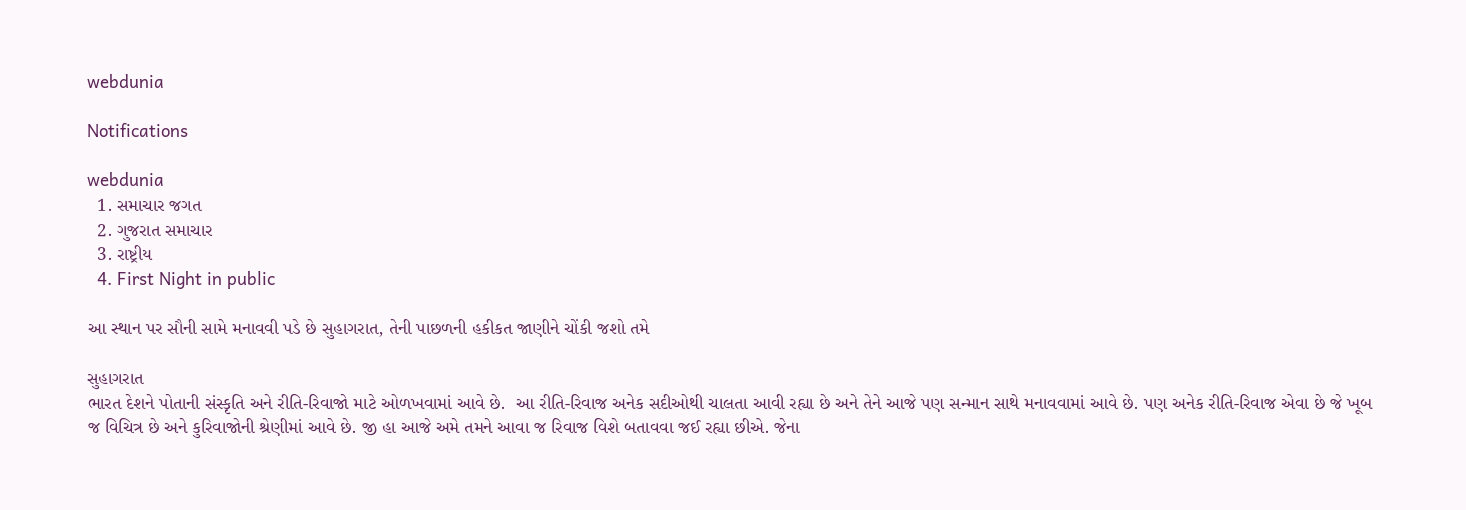webdunia

Notifications

webdunia
  1. સમાચાર જગત
  2. ગુજરાત સમાચાર
  3. રાષ્ટ્રીય
  4. First Night in public

આ સ્થાન પર સૌની સામે મનાવવી પડે છે સુહાગરાત, તેની પાછળની હકીકત જાણીને ચોંકી જશો તમે

સુહાગરાત
ભારત દેશને પોતાની સંસ્કૃતિ અને રીતિ-રિવાજો માટે ઓળખવામાં આવે છે.  આ રીતિ-રિવાજ અનેક સદીઓથી ચાલતા આવી રહ્યા છે અને તેને આજે પણ સન્માન સાથે મનાવવામાં આવે છે. પણ અનેક રીતિ-રિવાજ એવા છે જે ખૂબ જ વિચિત્ર છે અને કુરિવાજોની શ્રેણીમાં આવે છે. જી હા આજે અમે તમને આવા જ રિવાજ વિશે બતાવવા જઈ રહ્યા છીએ. જેના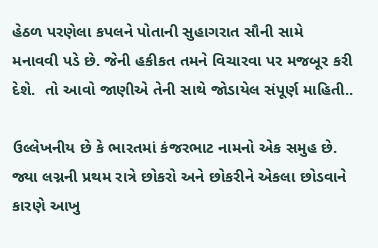હેઠળ પરણેલા કપલને પોતાની સુહાગરાત સૌની સામે મનાવવી પડે છે. જેની હકીકત તમને વિચારવા પર મજબૂર કરી દેશે.  તો આવો જાણીએ તેની સાથે જોડાયેલ સંપૂર્ણ માહિતી..

ઉલ્લેખનીય છે કે ભારતમાં કંજરભાટ નામનો એક સમુહ છે. જ્યા લગ્નની પ્રથમ રાત્રે છોકરો અને છોકરીને એકલા છોડવાને કારણે આખુ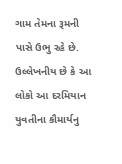ગામ તેમના રૂમની પાસે ઉભુ રહે છે. ઉલ્લેખનીય છે કે આ લોકો આ દરમિયાન યુવતીના કૌમાર્યનુ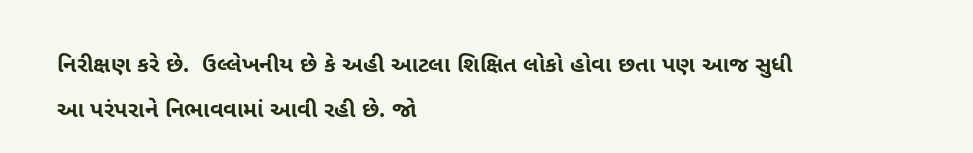નિરીક્ષણ કરે છે.  ઉલ્લેખનીય છે કે અહી આટલા શિક્ષિત લોકો હોવા છતા પણ આજ સુધી આ પરંપરાને નિભાવવામાં આવી રહી છે. જો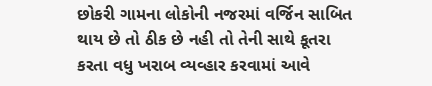છોકરી ગામના લોકોની નજરમાં વર્જિન સાબિત થાય છે તો ઠીક છે નહી તો તેની સાથે કૂતરા કરતા વધુ ખરાબ વ્યવ્હાર કરવામાં આવે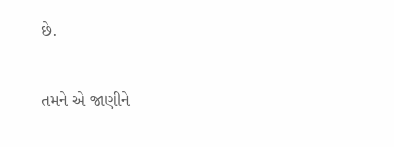છે.

તમને એ જાણીને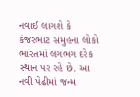નવાઈ લાગશે કે કંજરભાટ સમુહના લોકો ભારતમાં લગભગ દરેક સ્થાન પર રહે છે. આ નવી પેઢીમાં જન્મ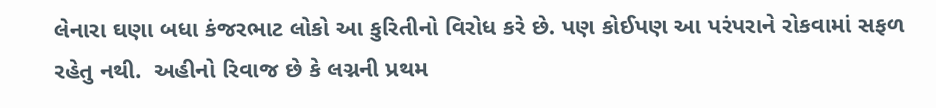લેનારા ઘણા બધા કંજરભાટ લોકો આ કુરિતીનો વિરોધ કરે છે. પણ કોઈપણ આ પરંપરાને રોકવામાં સફળ રહેતુ નથી.  અહીનો રિવાજ છે કે લગ્નની પ્રથમ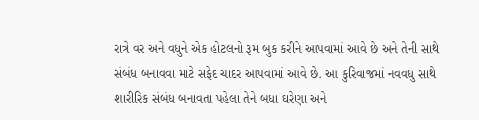રાત્રે વર અને વધુને એક હોટલનો રૂમ બુક કરીને આપવામાં આવે છે અને તેની સાથે સંબંધ બનાવવા માટે સફેદ ચાદર આપવામાં આવે છે. આ કુરિવાજમાં નવવધુ સાથે શારીરિક સંબંધ બનાવતા પહેલા તેને બધા ઘરેણા અને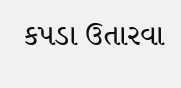કપડા ઉતારવા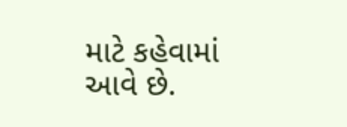માટે કહેવામાં આવે છે.